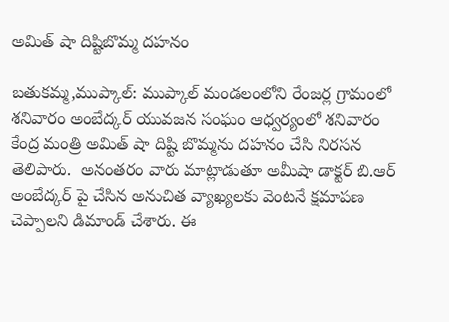అమిత్ షా దిష్టిబొమ్మ దహనం

బతుకమ్మ,ముప్కాల్: ముప్కాల్ మండలంలోని రేంజర్ల గ్రామంలో శనివారం అంబేద్కర్ యువజన సంఘం ఆధ్వర్యంలో శనివారం కేంద్ర మంత్రి అమిత్ షా దిష్టి బొమ్మను దహనం చేసి నిరసన తెలిపారు.  అనంతరం వారు మాట్లాడుతూ అమీషా డాక్టర్ బి.ఆర్ అంబేద్కర్ పై చేసిన అనుచిత వ్యాఖ్యలకు వెంటనే క్షమాపణ చెప్పాలని డిమాండ్ చేశారు. ఈ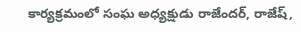కార్యక్రమంలో సంఘ అధ్యక్షుడు రాజేందర్, రాజేష్,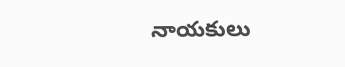నాయకులు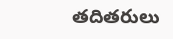తదితరులు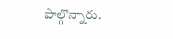పాల్గొన్నారు.